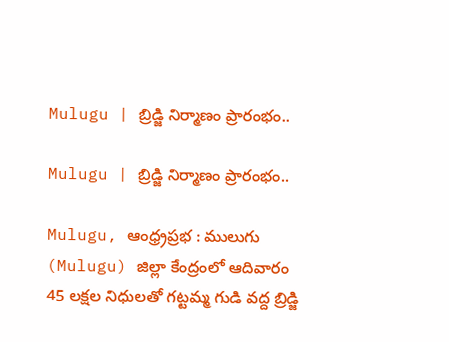Mulugu | బ్రిడ్జి నిర్మాణం ప్రారంభం..

Mulugu | బ్రిడ్జి నిర్మాణం ప్రారంభం..

Mulugu, ఆంధ్ర్రప్రభ : ములుగు (Mulugu) జిల్లా కేంద్రంలో ఆదివారం 45 లక్షల నిధులతో గట్టమ్మ గుడి వద్ద బ్రిడ్జి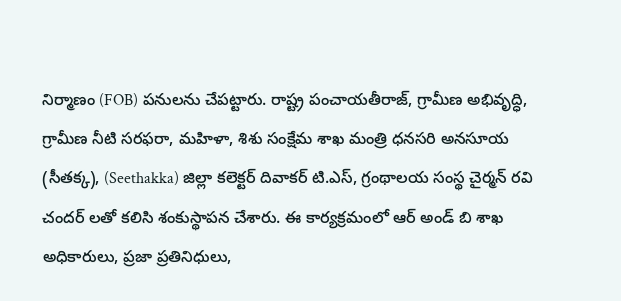నిర్మాణం (FOB) పనులను చేపట్టారు. రాష్ట్ర పంచాయతీరాజ్, గ్రామీణ అభివృద్ధి, గ్రామీణ నీటి సరఫరా, మహిళా, శిశు సంక్షేమ శాఖ మంత్రి ధనసరి అనసూయ (సీతక్క), (Seethakka) జిల్లా కలెక్టర్ దివాకర్ టి.ఎస్, గ్రంథాలయ సంస్థ చైర్మన్ రవి చందర్ లతో కలిసి శంకుస్థాపన చేశారు. ఈ కార్యక్రమంలో ఆర్ అండ్ బి శాఖ అధికారులు, ప్రజా ప్రతినిధులు,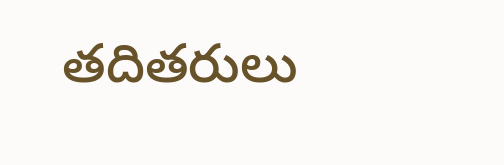తదితరులు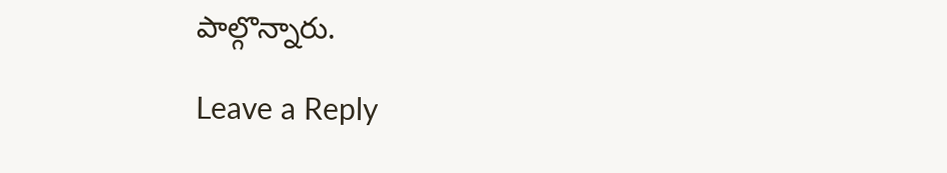పాల్గొన్నారు.

Leave a Reply